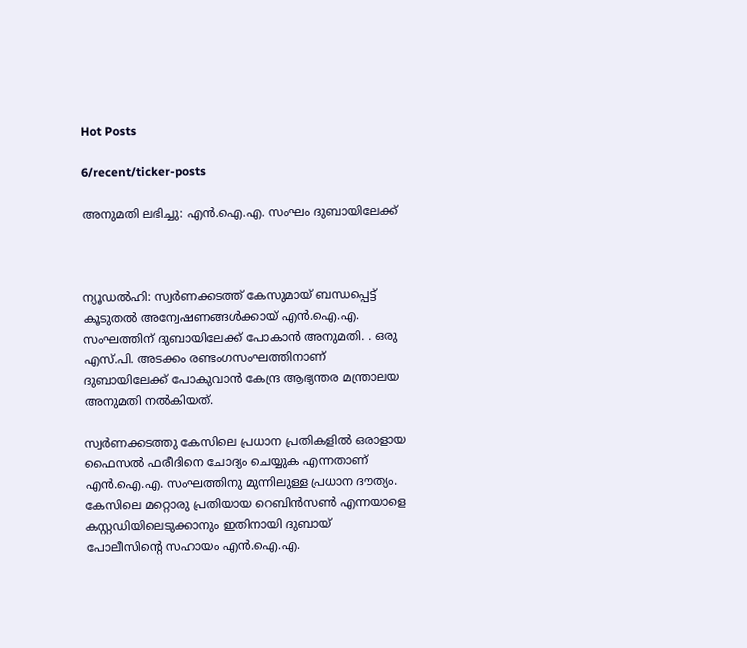Hot Posts

6/recent/ticker-posts

അനുമതി ലഭിച്ചു: എൻ.ഐ.എ. സംഘം ദുബായിലേക്ക്



ന്യൂഡൽഹി: സ്വർണക്കടത്ത് കേസുമായ് ബന്ധപ്പെട്ട് കൂടുതൽ അന്വേഷണങ്ങൾക്കായ് എൻ.ഐ.എ. സംഘത്തിന് ദുബായിലേക്ക് പോകാൻ അനുമതി. . ഒരു എസ്.പി. അടക്കം രണ്ടംഗസംഘത്തിനാണ് ദുബായിലേക്ക് പോകുവാൻ കേന്ദ്ര ആഭ്യന്തര മന്ത്രാലയ അനുമതി നൽകിയത്.

സ്വർണക്കടത്തു കേസിലെ പ്രധാന പ്രതികളിൽ ഒരാളായ ഫൈസൽ ഫരീദിനെ ചോദ്യം ചെയ്യുക എന്നതാണ് എൻ.ഐ.എ. സംഘത്തിനു മുന്നിലുള്ള പ്രധാന ദൗത്യം. കേസിലെ മറ്റൊരു പ്രതിയായ റെബിൻസൺ എന്നയാളെ കസ്റ്റഡിയിലെടുക്കാനും ഇതിനായി ദുബായ് പോലീസിന്റെ സഹായം എൻ.ഐ.എ.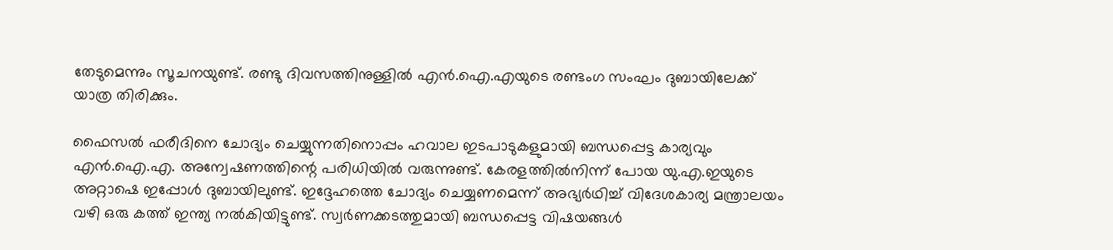തേടുമെന്നും സൂചനയുണ്ട്. രണ്ടു ദിവസത്തിനുള്ളിൽ എൻ.ഐ.എയുടെ രണ്ടംഗ സംഘം ദുബായിലേക്ക് യാത്ര തിരിക്കും.

ഫൈസൽ ഫരീദിനെ ചോദ്യം ചെയ്യുന്നതിനൊപ്പം ഹവാല ഇടപാടുകളുമായി ബന്ധപ്പെട്ട കാര്യവും എൻ.ഐ.എ. അന്വേഷണത്തിന്റെ പരിധിയിൽ വരുന്നുണ്ട്. കേരളത്തിൽനിന്ന് പോയ യു.എ.ഇയുടെ അറ്റാഷെ ഇപ്പോൾ ദുബായിലുണ്ട്. ഇദ്ദേഹത്തെ ചോദ്യം ചെയ്യണമെന്ന് അഭ്യർഥിച്ച് വിദേശകാര്യ മന്ത്രാലയം വഴി ഒരു കത്ത് ഇന്ത്യ നൽകിയിട്ടുണ്ട്. സ്വർണക്കടത്തുമായി ബന്ധപ്പെട്ട വിഷയങ്ങൾ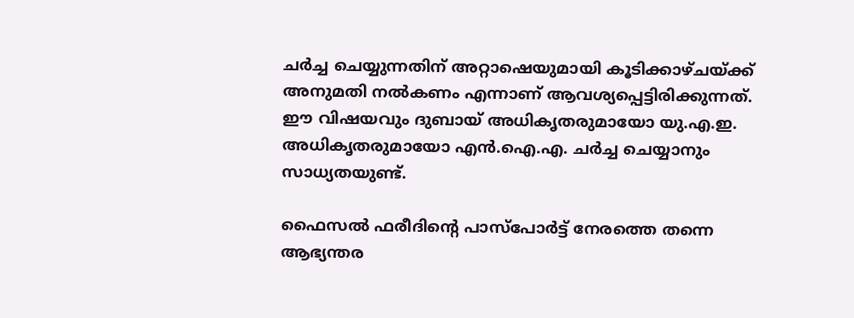ചർച്ച ചെയ്യുന്നതിന് അറ്റാഷെയുമായി കൂടിക്കാഴ്ചയ്ക്ക് അനുമതി നൽകണം എന്നാണ് ആവശ്യപ്പെട്ടിരിക്കുന്നത്. ഈ വിഷയവും ദുബായ് അധികൃതരുമായോ യു.എ.ഇ. അധികൃതരുമായോ എൻ.ഐ.എ. ചർച്ച ചെയ്യാനും സാധ്യതയുണ്ട്.

ഫൈസൽ ഫരീദിന്റെ പാസ്‌പോർട്ട് നേരത്തെ തന്നെ ആഭ്യന്തര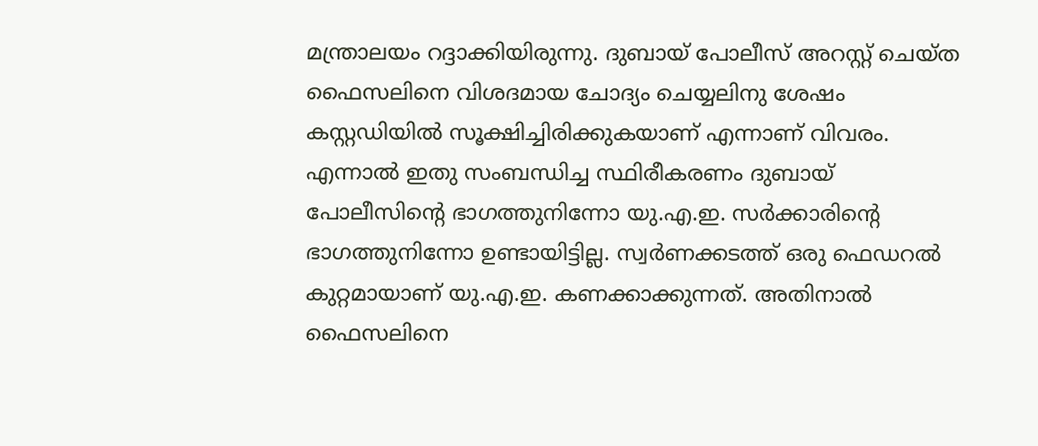മന്ത്രാലയം റദ്ദാക്കിയിരുന്നു. ദുബായ് പോലീസ് അറസ്റ്റ് ചെയ്ത ഫൈസലിനെ വിശദമായ ചോദ്യം ചെയ്യലിനു ശേഷം കസ്റ്റഡിയിൽ സൂക്ഷിച്ചിരിക്കുകയാണ് എന്നാണ് വിവരം. എന്നാൽ ഇതു സംബന്ധിച്ച സ്ഥിരീകരണം ദുബായ് പോലീസിന്റെ ഭാഗത്തുനിന്നോ യു.എ.ഇ. സർക്കാരിന്റെ ഭാഗത്തുനിന്നോ ഉണ്ടായിട്ടില്ല. സ്വർണക്കടത്ത് ഒരു ഫെഡറൽ കുറ്റമായാണ് യു.എ.ഇ. കണക്കാക്കുന്നത്. അതിനാൽ ഫൈസലിനെ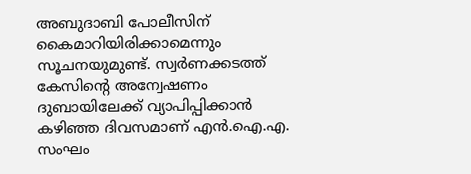അബുദാബി പോലീസിന് കൈമാറിയിരിക്കാമെന്നും സൂചനയുമുണ്ട്. സ്വർണക്കടത്ത് കേസിന്റെ അന്വേഷണം ദുബായിലേക്ക് വ്യാപിപ്പിക്കാൻ കഴിഞ്ഞ ദിവസമാണ് എൻ.ഐ.എ. സംഘം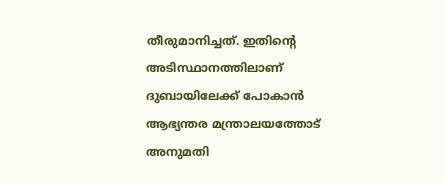തീരുമാനിച്ചത്. ഇതിന്റെ അടിസ്ഥാനത്തിലാണ് ദുബായിലേക്ക് പോകാൻ ആഭ്യന്തര മന്ത്രാലയത്തോട് അനുമതി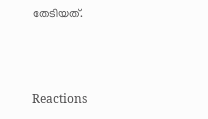തേടിയത്.



Reactions